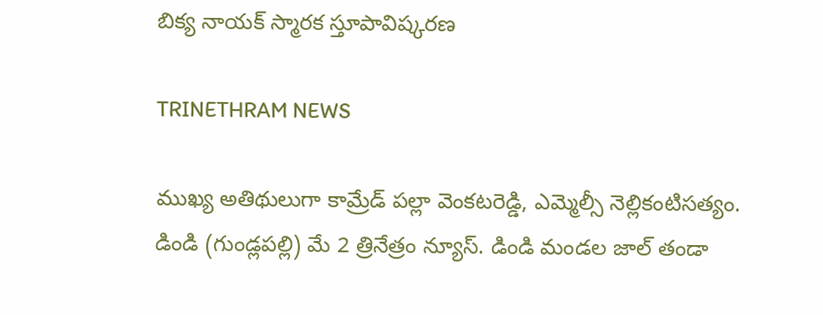బిక్య నాయక్ స్మారక స్తూపావిష్కరణ

TRINETHRAM NEWS

ముఖ్య అతిథులుగా కామ్రేడ్ పల్లా వెంకటరెడ్డి, ఎమ్మెల్సీ నెల్లికంటిసత్యం.
డిండి (గుండ్లపల్లి) మే 2 త్రినేత్రం న్యూస్. డిండి మండల జాల్ తండా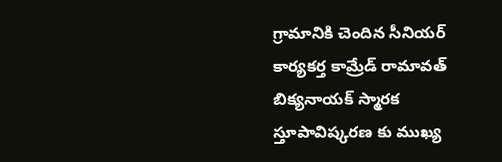గ్రామానికి చెందిన సీనియర్ కార్యకర్త కామ్రేడ్ రామావత్ బిక్యనాయక్ స్మారక స్తూపావిష్కరణ కు ముఖ్య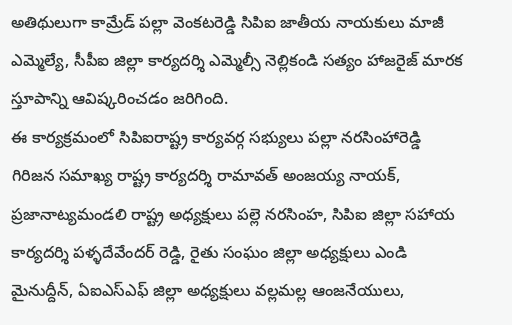అతిథులుగా కామ్రేడ్ పల్లా వెంకటరెడ్డి సిపిఐ జాతీయ నాయకులు మాజీ ఎమ్మెల్యే, సీపీఐ జిల్లా కార్యదర్శి ఎమ్మెల్సీ నెల్లికండి సత్యం హాజరైజ్ మారక స్తూపాన్ని ఆవిష్కరించడం జరిగింది.
ఈ కార్యక్రమంలో సిపిఐరాష్ట్ర కార్యవర్గ సభ్యులు పల్లా నరసింహారెడ్డి గిరిజన సమాఖ్య రాష్ట్ర కార్యదర్శి రామావత్ అంజయ్య నాయక్, ప్రజానాట్యమండలి రాష్ట్ర అధ్యక్షులు పల్లె నరసింహ, సిపిఐ జిల్లా సహాయ కార్యదర్శి పళ్ళదేవేందర్ రెడ్డి, రైతు సంఘం జిల్లా అధ్యక్షులు ఎండి మైనుద్దీన్, ఏఐఎస్ఎఫ్ జిల్లా అధ్యక్షులు వల్లమల్ల ఆంజనేయులు,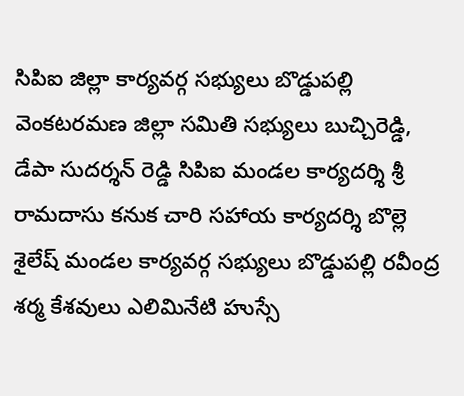సిపిఐ జిల్లా కార్యవర్గ సభ్యులు బొడ్డుపల్లి వెంకటరమణ జిల్లా సమితి సభ్యులు బుచ్చిరెడ్డి, డేపా సుదర్శన్ రెడ్డి సిపిఐ మండల కార్యదర్శి శ్రీ రామదాసు కనుక చారి సహాయ కార్యదర్శి బొల్లె శైలేష్ మండల కార్యవర్గ సభ్యులు బొడ్డుపల్లి రవీంద్ర శర్మ కేశవులు ఎలిమినేటి హుస్సే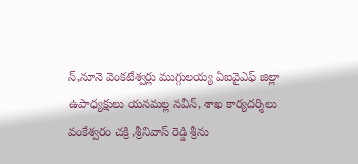న్,నూనె వెంకటేశ్వర్లు ముగ్గులయ్య ఏఐవైఎఫ్ జిల్లా ఉపాధ్యక్షులు యనమల్ల నవీన్, శాఖ కార్యదర్శిలు వంకేశ్వరం చక్రి ,శ్రీనివాస్ రెడ్డి శ్రీను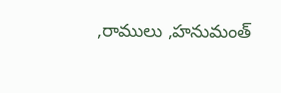,రాములు ,హనుమంత్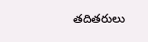తదితరులు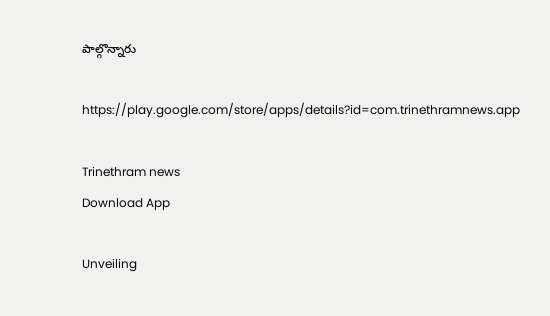పాల్గొన్నారు

https://play.google.com/store/apps/details?id=com.trinethramnews.app

Trinethram news
Download App

Unveiling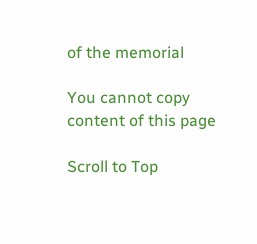of the memorial

You cannot copy content of this page

Scroll to Top